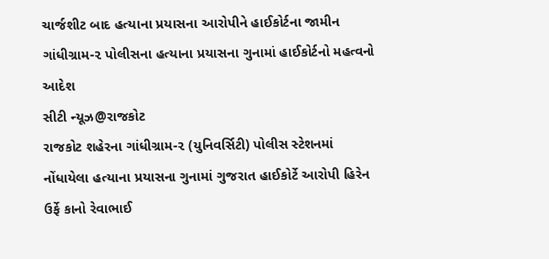ચાર્જશીટ બાદ હત્યાના પ્રયાસના આરોપીને હાઈકોર્ટના જામીન
ગાંધીગ્રામ-૨ પોલીસના હત્યાના પ્રયાસના ગુનામાં હાઈકોર્ટનો મહત્વનો આદેશ
સીટી ન્યૂઝ@રાજકોટ
રાજકોટ શહેરના ગાંધીગ્રામ-૨ (યુનિવર્સિટી) પોલીસ સ્ટેશનમાં નોંધાયેલા હત્યાના પ્રયાસના ગુનામાં ગુજરાત હાઈકોર્ટે આરોપી હિરેન ઉર્ફે કાનો રેવાભાઈ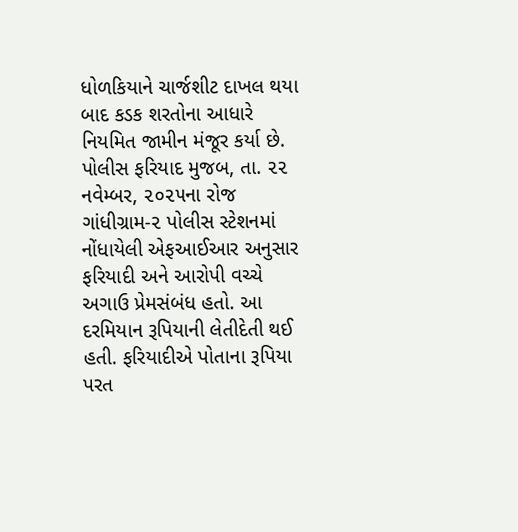ધોળકિયાને ચાર્જશીટ દાખલ થયા બાદ કડક શરતોના આધારે નિયમિત જામીન મંજૂર કર્યા છે. પોલીસ ફરિયાદ મુજબ, તા. ૨૨ નવેમ્બર, ૨૦૨૫ના રોજ ગાંધીગ્રામ-૨ પોલીસ સ્ટેશનમાં નોંધાયેલી એફઆઈઆર અનુસાર ફરિયાદી અને આરોપી વચ્ચે અગાઉ પ્રેમસંબંધ હતો. આ દરમિયાન રૂપિયાની લેતીદેતી થઈ હતી. ફરિયાદીએ પોતાના રૂપિયા પરત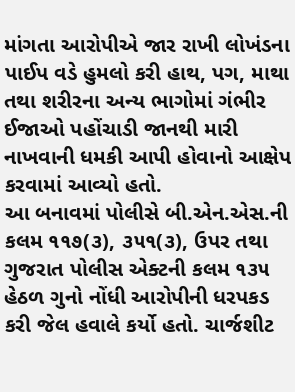માંગતા આરોપીએ જાર રાખી લોખંડના પાઈપ વડે હુમલો કરી હાથ, પગ, માથા તથા શરીરના અન્ય ભાગોમાં ગંભીર ઈજાઓ પહોંચાડી જાનથી મારી નાખવાની ધમકી આપી હોવાનો આક્ષેપ કરવામાં આવ્યો હતો.
આ બનાવમાં પોલીસે બી.એન.એસ.ની કલમ ૧૧૭(૩), ૩૫૧(૩), ઉપર તથા ગુજરાત પોલીસ એક્ટની કલમ ૧૩૫ હેઠળ ગુનો નોંધી આરોપીની ધરપકડ કરી જેલ હવાલે કર્યો હતો. ચાર્જશીટ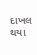દાખલ થયા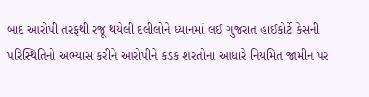બાદ આરોપી તરફથી રજૂ થયેલી દલીલોને ધ્યાનમાં લઈ ગુજરાત હાઈકોર્ટે કેસની પરિસ્થિતિનો અભ્યાસ કરીને આરોપીને કડક શરતોના આધારે નિયમિત જામીન પર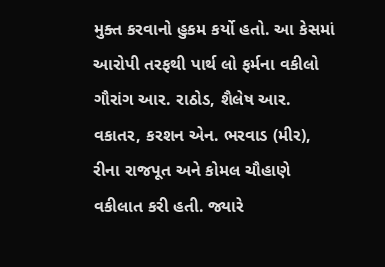મુક્ત કરવાનો હુકમ કર્યો હતો. આ કેસમાં આરોપી તરફથી પાર્થ લો ફર્મના વકીલો ગૌરાંગ આર. રાઠોડ, શૈલેષ આર. વકાતર, કરશન એન. ભરવાડ (મીર), રીના રાજપૂત અને કોમલ ચૌહાણે વકીલાત કરી હતી. જ્યારે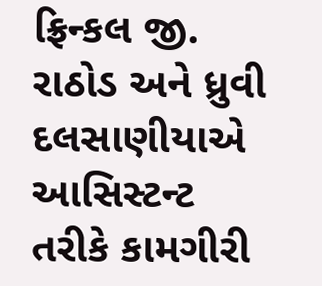ફ્રિન્કલ જી. રાઠોડ અને ધ્રુવી દલસાણીયાએ આસિસ્ટન્ટ તરીકે કામગીરી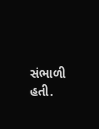સંભાળી હતી.